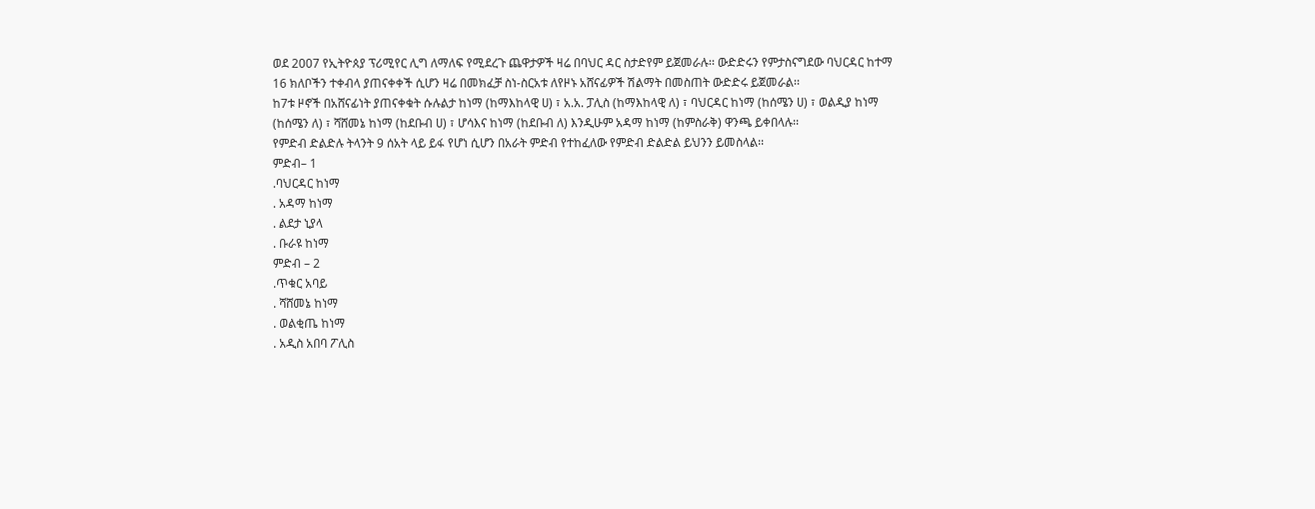ወደ 2007 የኢትዮጰያ ፕሪሚየር ሊግ ለማለፍ የሚደረጉ ጨዋታዎች ዛሬ በባህር ዳር ስታድየም ይጀመራሉ፡፡ ውድድሩን የምታስናግደው ባህርዳር ከተማ 16 ክለቦችን ተቀብላ ያጠናቀቀች ሲሆን ዛሬ በመክፈቻ ስነ-ስርአቱ ለየዞኑ አሸናፊዎች ሽልማት በመስጠት ውድድሩ ይጀመራል፡፡
ከ7ቱ ዞኖች በአሸናፊነት ያጠናቀቁት ሱሉልታ ከነማ (ከማእከላዊ ሀ) ፣ አ.አ. ፓሊስ (ከማእከላዊ ለ) ፣ ባህርዳር ከነማ (ከሰሜን ሀ) ፣ ወልዲያ ከነማ (ከሰሜን ለ) ፣ ሻሸመኔ ከነማ (ከደቡብ ሀ) ፣ ሆሳእና ከነማ (ከደቡብ ለ) እንዲሁም አዳማ ከነማ (ከምስራቅ) ዋንጫ ይቀበላሉ፡፡
የምድብ ድልድሉ ትላንት 9 ሰአት ላይ ይፋ የሆነ ሲሆን በአራት ምድብ የተከፈለው የምድብ ድልድል ይህንን ይመስላል፡፡
ምድብ– 1
.ባህርዳር ከነማ
. አዳማ ከነማ
. ልደታ ኒያላ
. ቡራዩ ከነማ
ምድብ – 2
.ጥቁር አባይ
. ሻሸመኔ ከነማ
. ወልቂጤ ከነማ
. አዲስ አበባ ፖሊስ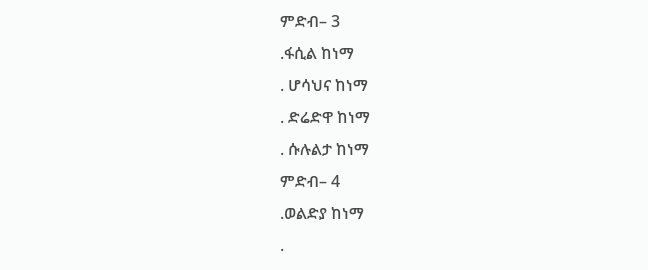ምድብ– 3
.ፋሲል ከነማ
. ሆሳህና ከነማ
. ድሬድዋ ከነማ
. ሱሉልታ ከነማ
ምድብ– 4
.ወልድያ ከነማ
.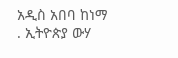አዲስ አበባ ከነማ
. ኢትዮጵያ ውሃ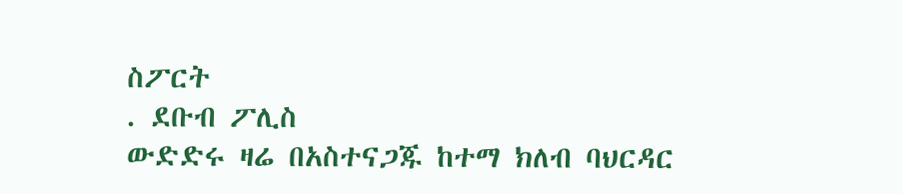ስፖርት
. ደቡብ ፖሊስ
ውድድሩ ዛሬ በአስተናጋጁ ከተማ ክለብ ባህርዳር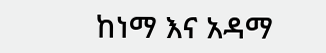ከነማ እና አዳማ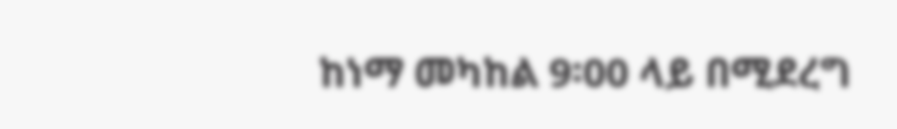ከነማ መካከል 9፡00 ላይ በሚደረግ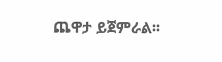ጨዋታ ይጀምራል፡፡